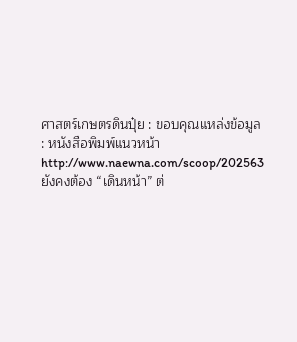ศาสตร์เกษตรดินปุ๋ย : ขอบคุณแหล่งข้อมูล : หนังสือพิมพ์แนวหน้า
http://www.naewna.com/scoop/202563
ยังคงต้อง “เดินหน้า” ต่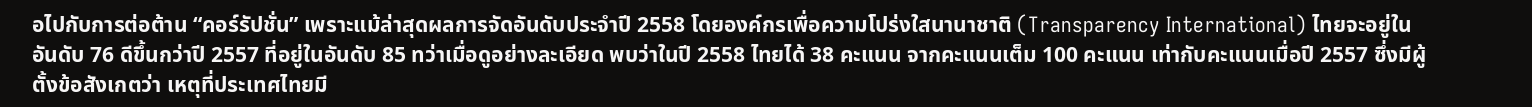อไปกับการต่อต้าน “คอร์รัปชั่น” เพราะแม้ล่าสุดผลการจัดอันดับประจำปี 2558 โดยองค์กรเพื่อความโปร่งใสนานาชาติ (Transparency International) ไทยจะอยู่ในอันดับ 76 ดีขึ้นกว่าปี 2557 ที่อยู่ในอันดับ 85 ทว่าเมื่อดูอย่างละเอียด พบว่าในปี 2558 ไทยได้ 38 คะแนน จากคะแนนเต็ม 100 คะแนน เท่ากับคะแนนเมื่อปี 2557 ซึ่งมีผู้ตั้งข้อสังเกตว่า เหตุที่ประเทศไทยมี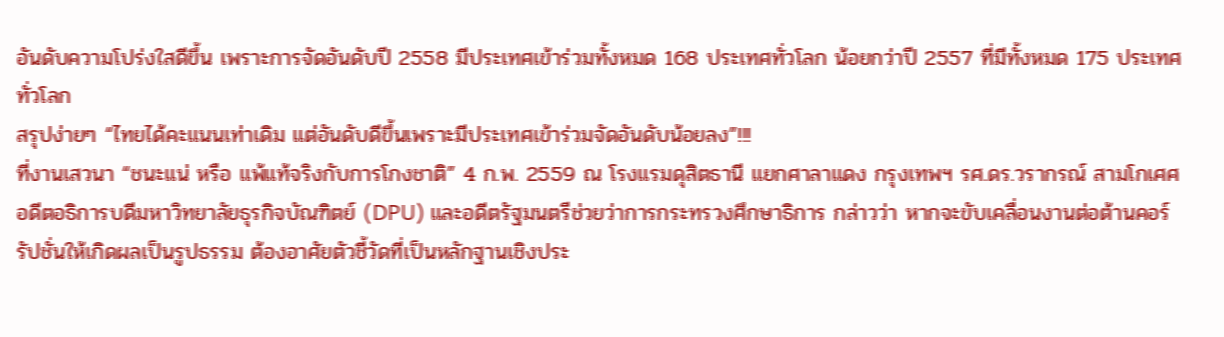อันดับความโปร่งใสดีขึ้น เพราะการจัดอันดับปี 2558 มีประเทศเข้าร่วมทั้งหมด 168 ประเทศทั่วโลก น้อยกว่าปี 2557 ที่มีทั้งหมด 175 ประเทศทั่วโลก
สรุปง่ายๆ “ไทยได้คะแนนเท่าเดิม แต่อันดับดีขึ้นเพราะมีประเทศเข้าร่วมจัดอันดับน้อยลง”!!!
ที่งานเสวนา “ชนะแน่ หรือ แพ้แท้จริงกับการโกงชาติ” 4 ก.พ. 2559 ณ โรงแรมดุสิตธานี แยกศาลาแดง กรุงเทพฯ รศ.ดร.วรากรณ์ สามโกเศศ อดีตอธิการบดีมหาวิทยาลัยธุรกิจบัณฑิตย์ (DPU) และอดีตรัฐมนตรีช่วยว่าการกระทรวงศึกษาธิการ กล่าวว่า หากจะขับเคลื่อนงานต่อต้านคอร์รัปชั่นให้เกิดผลเป็นรูปธรรม ต้องอาศัยตัวชี้วัดที่เป็นหลักฐานเชิงประ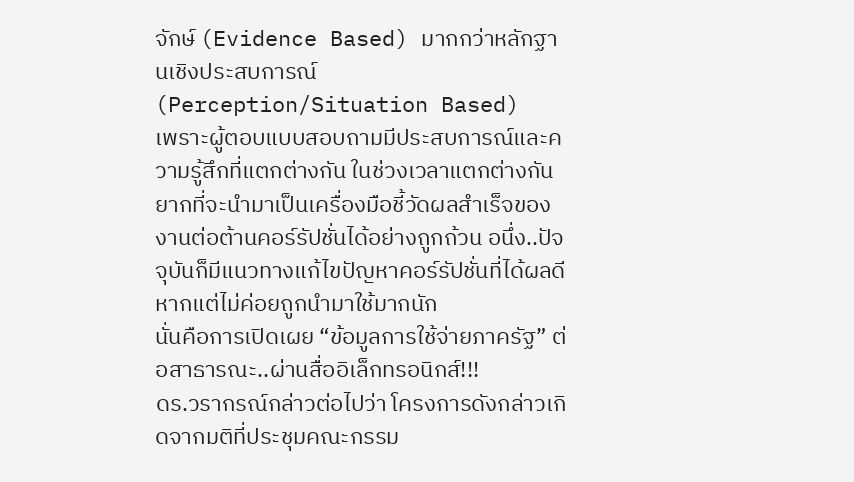จักษ์ (Evidence Based) มากกว่าหลักฐานเชิงประสบการณ์ (Perception/Situation Based)
เพราะผู้ตอบแบบสอบถามมีประสบการณ์และความรู้สึกที่แตกต่างกัน ในช่วงเวลาแตกต่างกัน ยากที่จะนำมาเป็นเครื่องมือชี้วัดผลสำเร็จของงานต่อต้านคอร์รัปชั่นได้อย่างถูกถ้วน อนึ่ง..ปัจจุบันก็มีแนวทางแก้ไขปัญหาคอร์รัปชั่นที่ได้ผลดี หากแต่ไม่ค่อยถูกนำมาใช้มากนัก
นั่นคือการเปิดเผย “ข้อมูลการใช้จ่ายภาครัฐ” ต่อสาธารณะ..ผ่านสื่ออิเล็กทรอนิกส์!!!
ดร.วรากรณ์กล่าวต่อไปว่า โครงการดังกล่าวเกิดจากมติที่ประชุมคณะกรรม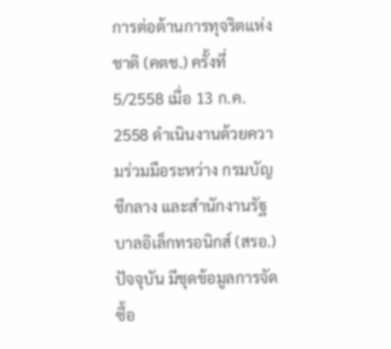การต่อต้านการทุจริตแห่งชาติ (คตช.) ครั้งที่ 5/2558 เมื่อ 13 ก.ค. 2558 ดำเนินงานด้วยความร่วมมือระหว่าง กรมบัญชีกลาง และสำนักงานรัฐบาลอิเล็กทรอนิกส์ (สรอ.) ปัจจุบัน มีชุดข้อมูลการจัดซื้อ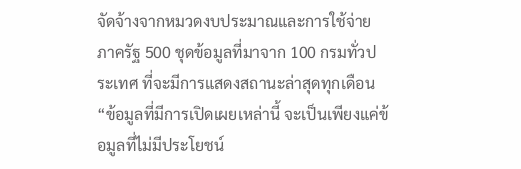จัดจ้างจากหมวดงบประมาณและการใช้จ่ายภาครัฐ 500 ชุดข้อมูลที่มาจาก 100 กรมทั่วประเทศ ที่จะมีการแสดงสถานะล่าสุดทุกเดือน
“ข้อมูลที่มีการเปิดเผยเหล่านี้ จะเป็นเพียงแค่ข้อมูลที่ไม่มีประโยชน์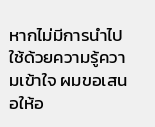หากไม่มีการนำไปใช้ด้วยความรู้ความเข้าใจ ผมขอเสนอให้อ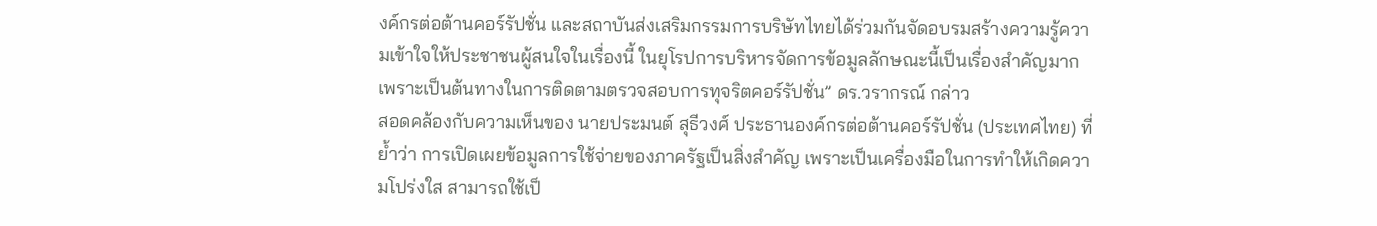งค์กรต่อต้านคอร์รัปชั่น และสถาบันส่งเสริมกรรมการบริษัทไทยได้ร่วมกันจัดอบรมสร้างความรู้ความเข้าใจให้ประชาชนผู้สนใจในเรื่องนี้ ในยุโรปการบริหารจัดการข้อมูลลักษณะนี้เป็นเรื่องสำคัญมาก เพราะเป็นต้นทางในการติดตามตรวจสอบการทุจริตคอร์รัปชั่น” ดร.วรากรณ์ กล่าว
สอดคล้องกับความเห็นของ นายประมนต์ สุธีวงศ์ ประธานองค์กรต่อต้านคอร์รัปชั่น (ประเทศไทย) ที่ย้ำว่า การเปิดเผยข้อมูลการใช้จ่ายของภาครัฐเป็นสิ่งสำคัญ เพราะเป็นเครื่องมือในการทำให้เกิดความโปร่งใส สามารถใช้เป็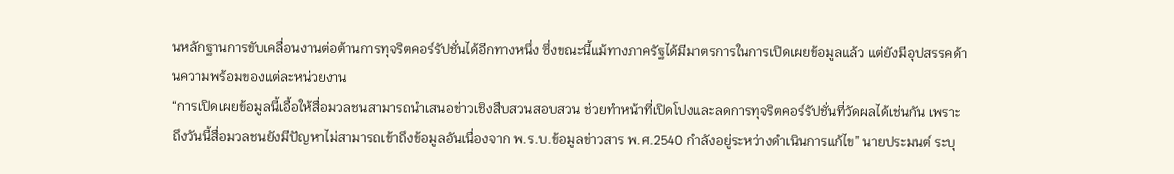นหลักฐานการขับเคลื่อนงานต่อต้านการทุจริตคอร์รัปชั่นได้อีกทางหนึ่ง ซึ่งขณะนี้แม้ทางภาครัฐได้มีมาตรการในการเปิดเผยข้อมูลแล้ว แต่ยังมีอุปสรรคด้านความพร้อมของแต่ละหน่วยงาน
“การเปิดเผยข้อมูลนี้เอื้อให้สื่อมวลชนสามารถนำเสนอข่าวเชิงสืบสวนสอบสวน ช่วยทำหน้าที่เปิดโปงและลดการทุจริตคอร์รัปชั่นที่วัดผลได้เช่นกัน เพราะถึงวันนี้สื่อมวลชนยังมีปัญหาไม่สามารถเข้าถึงข้อมูลอันเนื่องจาก พ.ร.บ.ข้อมูลข่าวสาร พ.ศ.2540 กำลังอยู่ระหว่างดำเนินการแก้ไข” นายประมนต์ ระบุ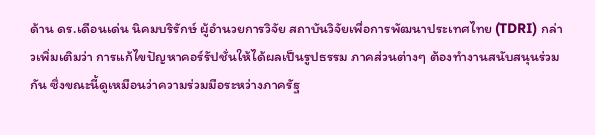ด้าน ดร.เดือนเด่น นิคมบริรักษ์ ผู้อำนวยการวิจัย สถาบันวิจัยเพื่อการพัฒนาประเทศไทย (TDRI) กล่าวเพิ่มเติมว่า การแก้ไขปัญหาคอร์รัปชั่นให้ได้ผลเป็นรูปธรรม ภาคส่วนต่างๆ ต้องทำงานสนับสนุนร่วมกัน ซึ่งขณะนี้ดูเหมือนว่าความร่วมมือระหว่างภาครัฐ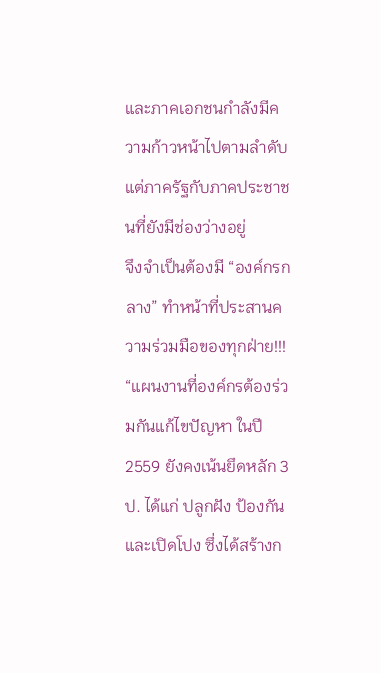และภาคเอกชนกำลังมีความก้าวหน้าไปตามลำดับ แต่ภาครัฐกับภาคประชาชนที่ยังมีช่องว่างอยู่
จึงจำเป็นต้องมี “องค์กรกลาง” ทำหน้าที่ประสานความร่วมมือของทุกฝ่าย!!!
“แผนงานที่องค์กรต้องร่วมกันแก้ไขปัญหา ในปี 2559 ยังคงเน้นยึดหลัก 3 ป. ได้แก่ ปลูกฝัง ป้องกัน และเปิดโปง ซึ่งได้สร้างก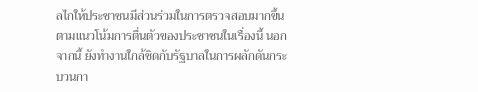ลไกให้ประชาชนมีส่วนร่วมในการตรวจสอบมากขึ้นตามแนวโน้มการตื่นตัวของประชาชนในเรื่องนี้ นอกจากนี้ ยังทำงานใกล้ชิดกับรัฐบาลในการผลักดันกระบวนกา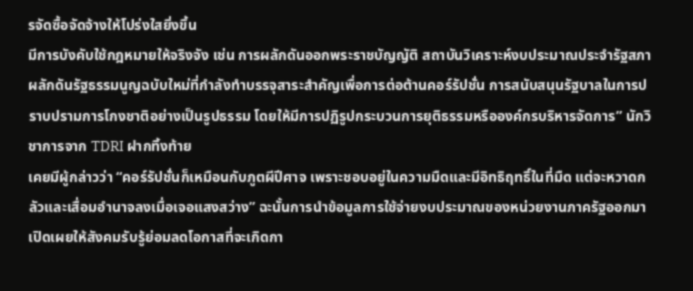รจัดซื้อจัดจ้างให้โปร่งใสยิ่งขึ้น
มีการบังคับใช้กฎหมายให้จริงจัง เช่น การผลักดันออกพระราชบัญญัติ สถาบันวิเคราะห์งบประมาณประจำรัฐสภา ผลักดันรัฐธรรมนูญฉบับใหม่ที่กำลังทำบรรจุสาระสำคัญเพื่อการต่อต้านคอร์รัปชั่น การสนับสนุนรัฐบาลในการปราบปรามการโกงชาติอย่างเป็นรูปธรรม โดยให้มีการปฏิรูปกระบวนการยุติธรรมหรือองค์กรบริหารจัดการ” นักวิชาการจาก TDRI ฝากทิ้งท้าย
เคยมีผู้กล่าวว่า “คอร์รัปชั่นก็เหมือนกับภูตผีปีศาจ เพราะชอบอยู่ในความมืดและมีอิทธิฤทธิ์ในที่มืด แต่จะหวาดกลัวและเสื่อมอำนาจลงเมื่อเจอแสงสว่าง” ฉะนั้นการนำข้อมูลการใช้จ่ายงบประมาณของหน่วยงานภาครัฐออกมาเปิดเผยให้สังคมรับรู้ย่อมลดโอกาสที่จะเกิดกา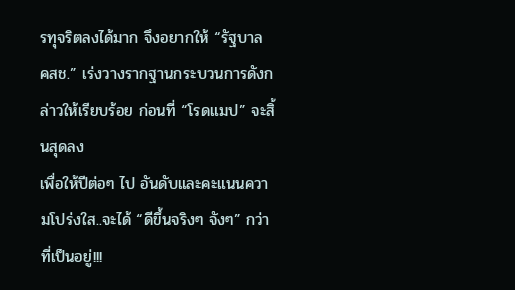รทุจริตลงได้มาก จึงอยากให้ “รัฐบาล คสช.” เร่งวางรากฐานกระบวนการดังกล่าวให้เรียบร้อย ก่อนที่ “โรดแมป” จะสิ้นสุดลง
เพื่อให้ปีต่อๆ ไป อันดับและคะแนนความโปร่งใส..จะได้ “ดีขึ้นจริงๆ จังๆ” กว่าที่เป็นอยู่!!!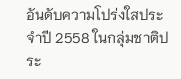อันดับความโปร่งใสประจำปี 2558 ในกลุ่มชาติประ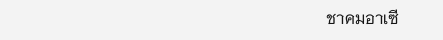ชาคมอาเซี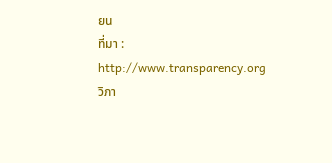ยน
ที่มา : http://www.transparency.org
วิภา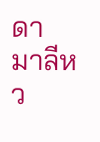ดา มาลีหว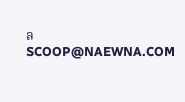ล
SCOOP@NAEWNA.COM